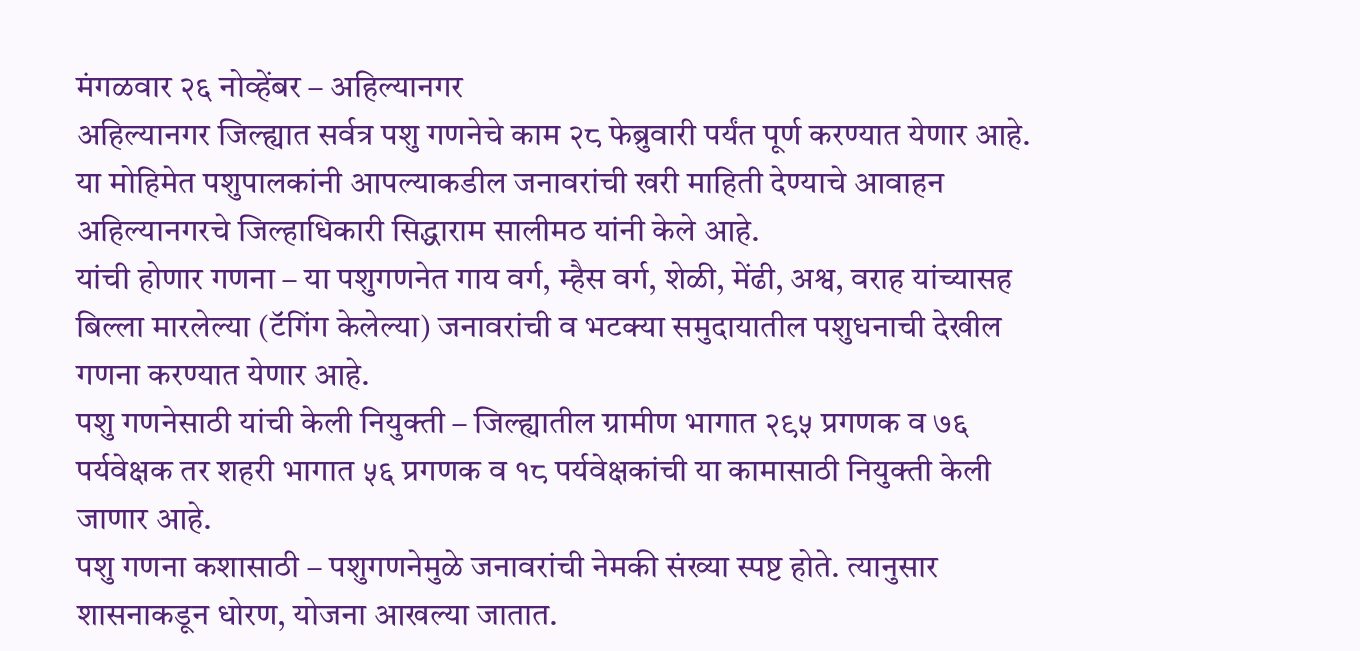मंगळवार २६ नोव्हेंबर – अहिल्यानगर
अहिल्यानगर जिल्ह्यात सर्वत्र पशु गणनेचे काम २८ फेब्रुवारी पर्यंत पूर्ण करण्यात येणार आहे. या मोहिमेत पशुपालकांनी आपल्याकडील जनावरांची खरी माहिती देण्याचे आवाहन अहिल्यानगरचे जिल्हाधिकारी सिद्धाराम सालीमठ यांनी केले आहे.
यांची होणार गणना – या पशुगणनेत गाय वर्ग, म्हैस वर्ग, शेळी, मेंढी, अश्व, वराह यांच्यासह बिल्ला मारलेल्या (टॅगिंग केलेल्या) जनावरांची व भटक्या समुदायातील पशुधनाची देखील गणना करण्यात येणार आहे.
पशु गणनेसाठी यांची केली नियुक्ती – जिल्ह्यातील ग्रामीण भागात २९५ प्रगणक व ७६ पर्यवेक्षक तर शहरी भागात ५६ प्रगणक व १८ पर्यवेक्षकांची या कामासाठी नियुक्ती केली जाणार आहे.
पशु गणना कशासाठी – पशुगणनेमुळे जनावरांची नेमकी संख्या स्पष्ट होते. त्यानुसार शासनाकडून धोरण, योजना आखल्या जातात.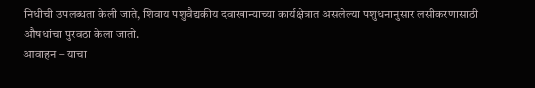निधीची उपलब्धता केली जाते, शिवाय पशुवैद्यकीय दवाखान्याच्या कार्यक्षेत्रात असलेल्या पशुधनानुसार लसीकरणासाठी औषधांचा पुरवठा केला जातो.
आवाहन – याचा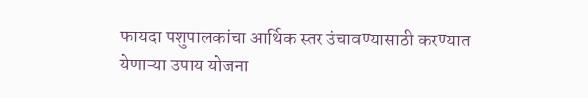फायदा पशुपालकांचा आर्थिक स्तर उंचावण्यासाठी करण्यात येणाऱ्या उपाय योजना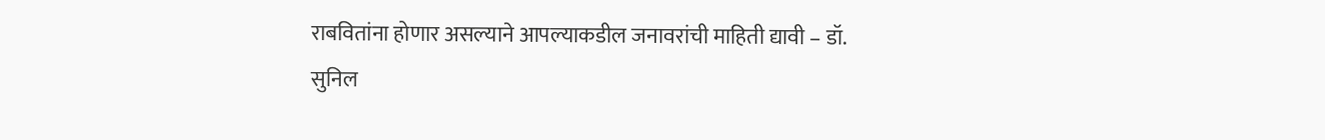राबवितांना होणार असल्याने आपल्याकडील जनावरांची माहिती द्यावी – डॉ. सुनिल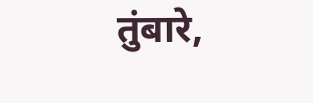तुंबारे,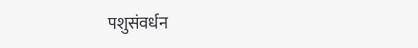पशुसंवर्धन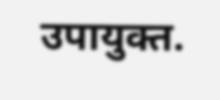उपायुक्त.